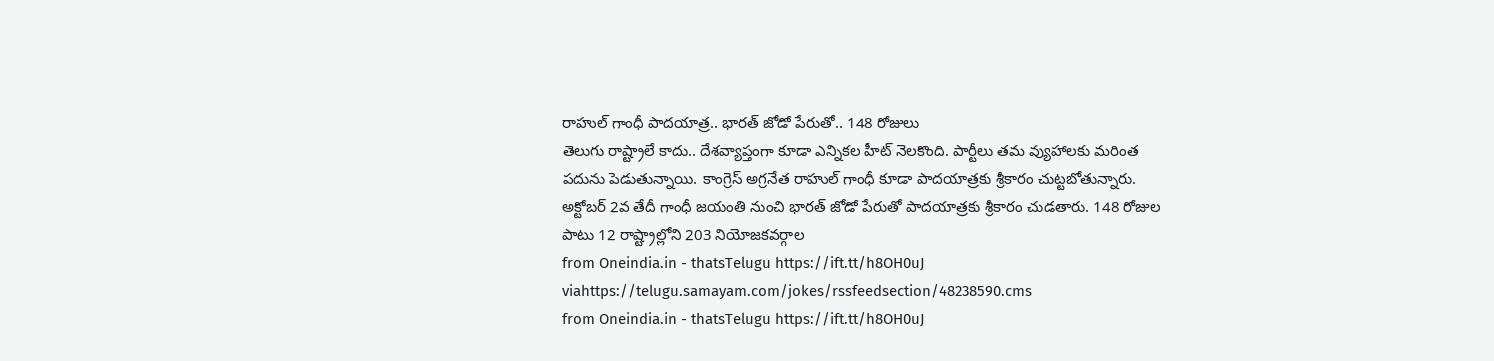రాహుల్ గాంధీ పాదయాత్ర.. భారత్ జోడో పేరుతో.. 148 రోజులు
తెలుగు రాష్ట్రాలే కాదు.. దేశవ్యాప్తంగా కూడా ఎన్నికల హీట్ నెలకొంది. పార్టీలు తమ వ్యుహాలకు మరింత పదును పెడుతున్నాయి. కాంగ్రెస్ అగ్రనేత రాహుల్ గాంధీ కూడా పాదయాత్రకు శ్రీకారం చుట్టబోతున్నారు. అక్టోబర్ 2వ తేదీ గాంధీ జయంతి నుంచి భారత్ జోడో పేరుతో పాదయాత్రకు శ్రీకారం చుడతారు. 148 రోజుల పాటు 12 రాష్ట్రాల్లోని 203 నియోజకవర్గాల
from Oneindia.in - thatsTelugu https://ift.tt/h8OH0uJ
viahttps://telugu.samayam.com/jokes/rssfeedsection/48238590.cms
from Oneindia.in - thatsTelugu https://ift.tt/h8OH0uJ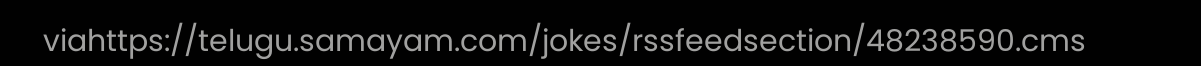viahttps://telugu.samayam.com/jokes/rssfeedsection/48238590.cms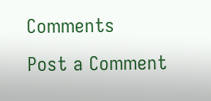Comments
Post a Comment